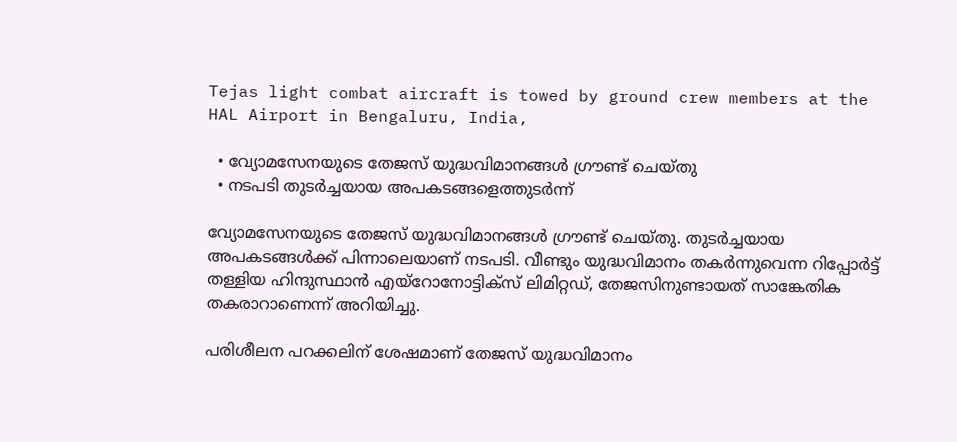Tejas light combat aircraft is towed by ground crew members at the HAL Airport in Bengaluru, India,

  • വ്യോമസേനയുടെ തേജസ് യുദ്ധവിമാനങ്ങൾ ഗ്രൗണ്ട് ചെയ്തു
  • നടപടി തുടര്‍ച്ചയായ അപകടങ്ങളെത്തുടർന്ന്

വ്യോമസേനയുടെ തേജസ്‌ യുദ്ധവിമാനങ്ങൾ ഗ്രൗണ്ട് ചെയ്തു. തുടർച്ചയായ അപകടങ്ങൾക്ക് പിന്നാലെയാണ് നടപടി. വീണ്ടും യുദ്ധവിമാനം തകര്‍ന്നുവെന്ന റിപ്പോര്‍ട്ട് തള്ളിയ ഹിന്ദുസ്ഥാന്‍ എയ്റോനോട്ടിക്സ് ലിമിറ്റഡ്, തേജസിനുണ്ടായത് സാങ്കേതിക തകരാറാണെന്ന് അറിയിച്ചു.

പരിശീലന പറക്കലിന് ശേഷമാണ് തേജസ്‌ യുദ്ധവിമാനം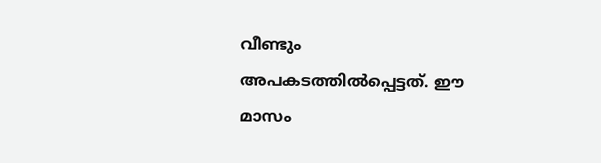വീണ്ടും അപകടത്തിൽപ്പെട്ടത്. ഈ മാസം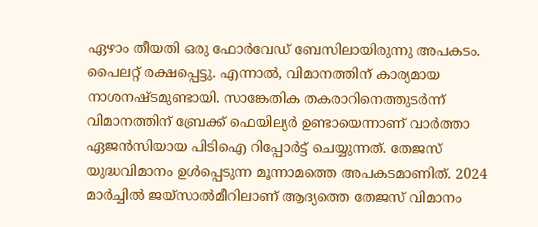ഏഴാം തീയതി ഒരു ഫോർവേഡ് ബേസിലായിരുന്നു അപകടം. പൈലറ്റ് രക്ഷപ്പെട്ടു. എന്നാൽ, വിമാനത്തിന് കാര്യമായ നാശനഷ്ടമുണ്ടായി. സാങ്കേതിക തകരാറിനെത്തുടർന്ന് വിമാനത്തിന് ബ്രേക്ക് ഫെയില്യര്‍ ഉണ്ടായെന്നാണ് വാര്‍ത്താ ഏജന്‍സിയായ പിടിഐ റിപ്പോര്‍ട്ട് ചെയ്യുന്നത്. തേജസ്‌ യുദ്ധവിമാനം ഉൾപ്പെടുന്ന മൂന്നാമത്തെ അപകടമാണിത്. 2024 മാർച്ചിൽ ജയ്‌സാൽമീറിലാണ് ആദ്യത്തെ തേജസ് വിമാനം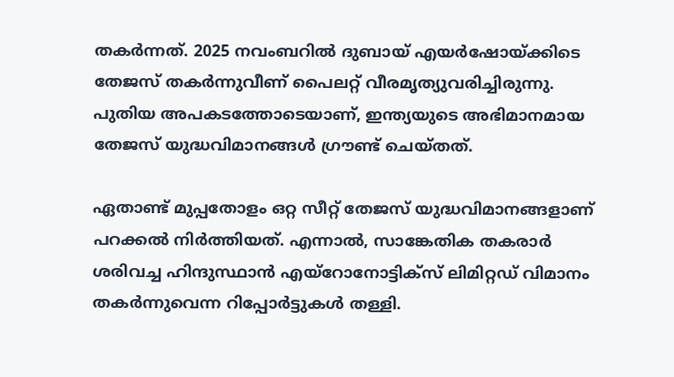തകർന്നത്. 2025 നവംബറിൽ ദുബായ് എയർഷോയ്ക്കിടെ തേജസ്‌ തകർന്നുവീണ് പൈലറ്റ് വീരമൃത്യുവരിച്ചിരുന്നു. പുതിയ അപകടത്തോടെയാണ്, ഇന്ത്യയുടെ അഭിമാനമായ തേജസ് യുദ്ധവിമാനങ്ങൾ ഗ്രൗണ്ട് ചെയ്തത്.

ഏതാണ്ട് മുപ്പതോളം ഒറ്റ സീറ്റ് തേജസ്‌ യുദ്ധവിമാനങ്ങളാണ് പറക്കൽ നിർത്തിയത്. എന്നാല്‍, സാങ്കേതിക തകരാര്‍ ശരിവച്ച ഹിന്ദുസ്ഥാന്‍ എയ്റോനോട്ടിക്സ് ലിമിറ്റഡ് വിമാനം തകര്‍ന്നുവെന്ന റിപ്പോര്‍ട്ടുകള്‍ തള്ളി.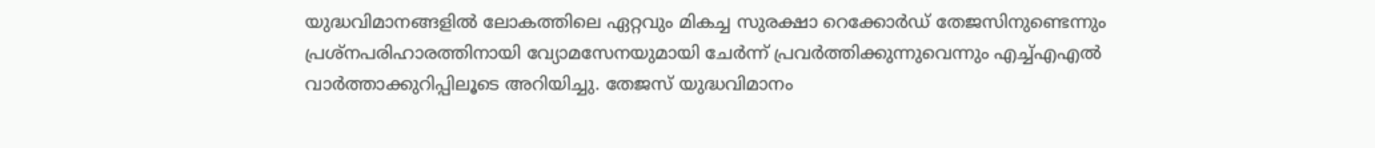യുദ്ധവിമാനങ്ങളിൽ ലോകത്തിലെ ഏറ്റവും മികച്ച സുരക്ഷാ റെക്കോര്‍ഡ് തേജസിനുണ്ടെന്നും പ്രശ്നപരിഹാരത്തിനായി വ്യോമസേനയുമായി ചേര്‍ന്ന് പ്രവര്‍ത്തിക്കുന്നുവെന്നും എച്ച്എഎല്‍ വാര്‍ത്താക്കുറിപ്പിലൂടെ അറിയിച്ചു. തേജസ് യുദ്ധവിമാനം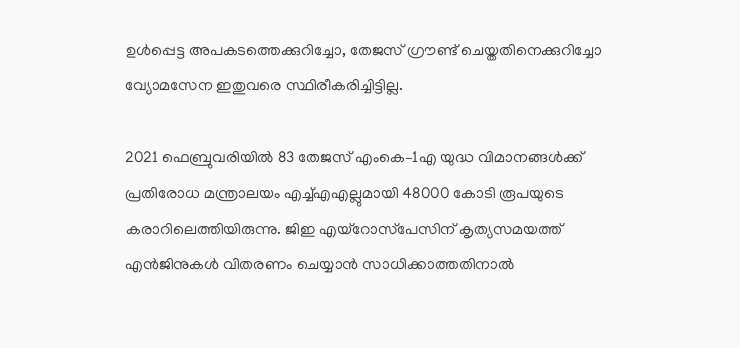ഉൾപ്പെട്ട അപകടത്തെക്കുറിച്ചോ, തേജസ് ഗ്രൗണ്ട് ചെയ്തതിനെക്കുറിച്ചോ വ്യോമസേന ഇതുവരെ സ്ഥിരീകരിച്ചിട്ടില്ല.

2021 ഫെബ്രുവരിയില്‍ 83 തേജസ് എംകെ–1എ യുദ്ധ വിമാനങ്ങള്‍ക്ക് പ്രതിരോധ മന്ത്രാലയം എച്ച്എഎല്ലുമായി 48000 കോടി രൂപയുടെ കരാറിലെത്തിയിരുന്നു. ജിഇ എയ്‌റോസ്‌പേസിന് കൃത്യസമയത്ത് എന്‍ജിനുകള്‍ വിതരണം ചെയ്യാന്‍ സാധിക്കാത്തതിനാല്‍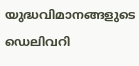യുദ്ധവിമാനങ്ങളുടെ ഡെലിവറി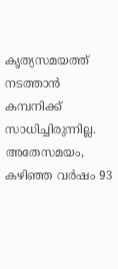കൃത്യസമയത്ത് നടത്താന്‍ കമ്പനിക്ക് സാധിച്ചിരുന്നില്ല. അതേസമയം, കഴിഞ്ഞ വര്‍ഷം 93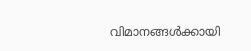വിമാനങ്ങള്‍ക്കായി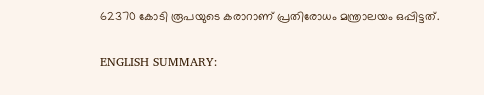62370 കോടി രൂപയുടെ കരാറാണ് പ്രതിരോധം മന്ത്രാലയം ഒപ്പിട്ടത്.

ENGLISH SUMMARY: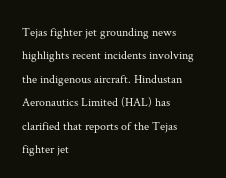Tejas fighter jet grounding news highlights recent incidents involving the indigenous aircraft. Hindustan Aeronautics Limited (HAL) has clarified that reports of the Tejas fighter jet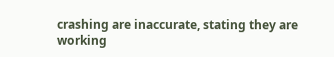crashing are inaccurate, stating they are working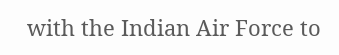with the Indian Air Force to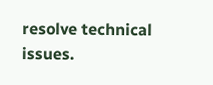resolve technical issues.